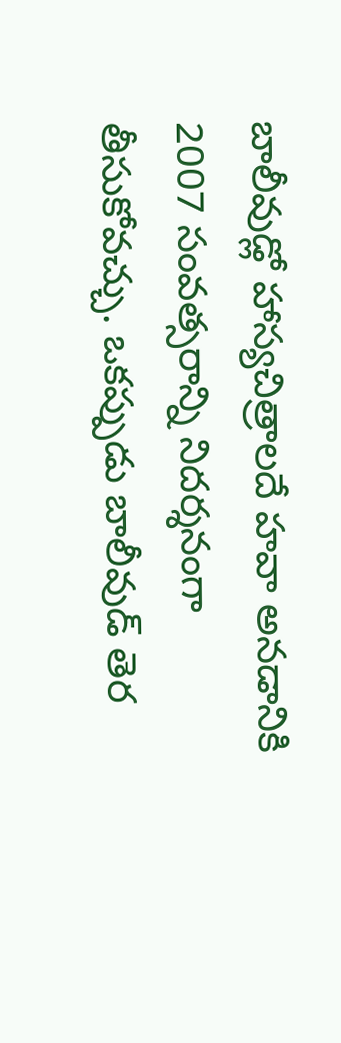బాలీవుడ్లో హాస్యచిత్రాలదే హవా అనడానికి 2007 సంవత్సరాన్ని నిదర్శనంగా తీసుకోవచ్చు. ఒకప్పుడు బాలీవుడ్ తెర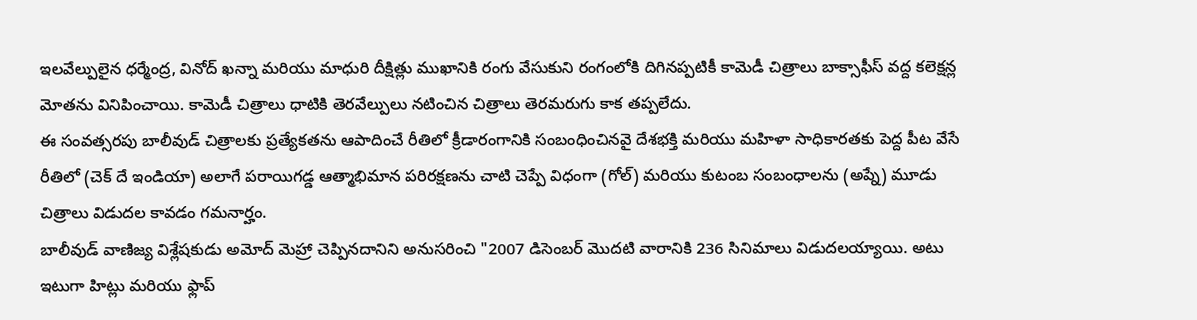ఇలవేల్పులైన ధర్మేంద్ర, వినోద్ ఖన్నా మరియు మాధురి దీక్షిత్లు ముఖానికి రంగు వేసుకుని రంగంలోకి దిగినప్పటికీ కామెడీ చిత్రాలు బాక్సాఫీస్ వద్ద కలెక్షన్ల మోతను వినిపించాయి. కామెడీ చిత్రాలు ధాటికి తెరవేల్పులు నటించిన చిత్రాలు తెరమరుగు కాక తప్పలేదు.
ఈ సంవత్సరపు బాలీవుడ్ చిత్రాలకు ప్రత్యేకతను ఆపాదించే రీతిలో క్రీడారంగానికి సంబంధించినవై దేశభక్తి మరియు మహిళా సాధికారతకు పెద్ద పీట వేసే రీతిలో (చెక్ దే ఇండియా) అలాగే పరాయిగడ్డ ఆత్మాభిమాన పరిరక్షణను చాటి చెప్పే విధంగా (గోల్) మరియు కుటంబ సంబంధాలను (అప్నే) మూడు చిత్రాలు విడుదల కావడం గమనార్హం.
బాలీవుడ్ వాణిజ్య విశ్లేషకుడు అమోద్ మెహ్రా చెప్పినదానిని అనుసరించి "2007 డిసెంబర్ మొదటి వారానికి 236 సినిమాలు విడుదలయ్యాయి. అటు ఇటుగా హిట్లు మరియు ఫ్లాప్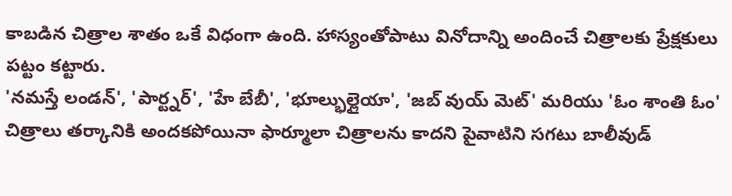కాబడిన చిత్రాల శాతం ఒకే విధంగా ఉంది. హాస్యంతోపాటు వినోదాన్ని అందించే చిత్రాలకు ప్రేక్షకులు పట్టం కట్టారు.
'నమస్తే లండన్', 'పార్ట్నర్', 'హే బేబీ', 'భూల్భుల్లైయా', 'జబ్ వుయ్ మెట్' మరియు 'ఓం శాంతి ఓం' చిత్రాలు తర్కానికి అందకపోయినా ఫార్మూలా చిత్రాలను కాదని పైవాటిని సగటు బాలీవుడ్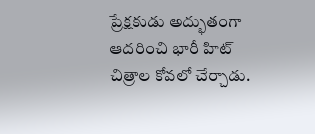ప్రేక్షకుడు అద్భుతంగా ఆదరించి భారీ హిట్ చిత్రాల కోవలో చేర్చాడు.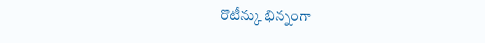రొటీన్కు భిన్నంగా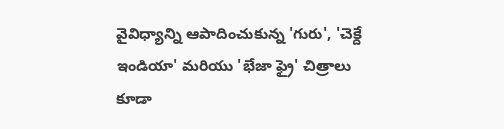వైవిధ్యాన్ని ఆపాదించుకున్న 'గురు', 'చెక్దే ఇండియా' మరియు 'భేజా ఫ్రై' చిత్రాలు కూడా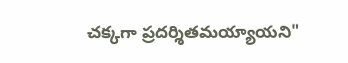చక్కగా ప్రదర్శితమయ్యాయని"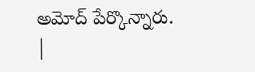అమోద్ పేర్కొన్నారు.
|